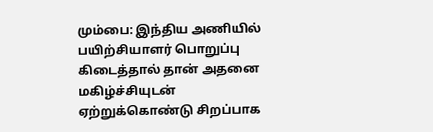மும்பை: இந்திய அணியில் பயிற்சியாளர் பொறுப்பு கிடைத்தால் தான் அதனை மகிழ்ச்சியுடன் ஏற்றுக்கொண்டு சிறப்பாக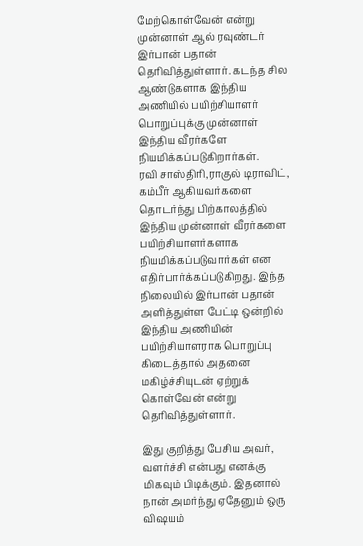மேற்கொள்வேன் என்று முன்னாள் ஆல் ரவுண்டர் இர்பான் பதான் தெரிவித்துள்ளார். கடந்த சில ஆண்டுகளாக இந்திய அணியில் பயிற்சியாளர் பொறுப்புக்கு முன்னாள் இந்திய வீரர்களே நியமிக்கப்படுகிறார்கள்.
ரவி சாஸ்திரி,ராகுல் டிராவிட், கம்பீர் ஆகியவர்களை தொடர்ந்து பிற்காலத்தில் இந்திய முன்னாள் வீரர்களை பயிற்சியாளர்களாக நியமிக்கப்படுவார்கள் என எதிர்பார்க்கப்படுகிறது. இந்த நிலையில் இர்பான் பதான் அளித்துள்ள பேட்டி ஒன்றில் இந்திய அணியின் பயிற்சியாளராக பொறுப்பு கிடைத்தால் அதனை மகிழ்ச்சியுடன் ஏற்றுக் கொள்வேன் என்று தெரிவித்துள்ளார்.

இது குறித்து பேசிய அவர், வளர்ச்சி என்பது எனக்கு மிகவும் பிடிக்கும். இதனால் நான் அமர்ந்து ஏதேனும் ஒரு விஷயம்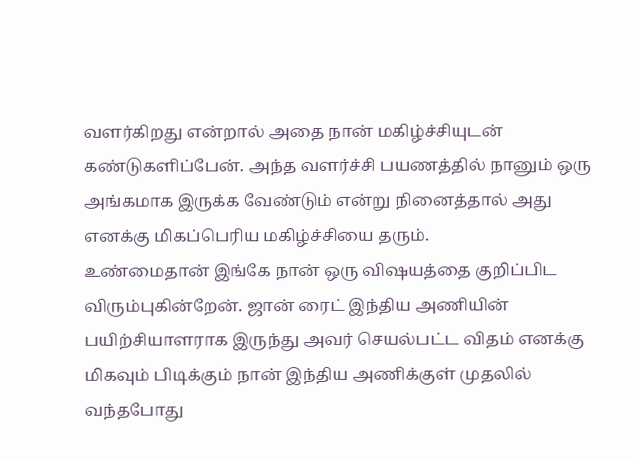வளர்கிறது என்றால் அதை நான் மகிழ்ச்சியுடன் கண்டுகளிப்பேன். அந்த வளர்ச்சி பயணத்தில் நானும் ஒரு அங்கமாக இருக்க வேண்டும் என்று நினைத்தால் அது எனக்கு மிகப்பெரிய மகிழ்ச்சியை தரும்.
உண்மைதான் இங்கே நான் ஒரு விஷயத்தை குறிப்பிட விரும்புகின்றேன். ஜான் ரைட் இந்திய அணியின் பயிற்சியாளராக இருந்து அவர் செயல்பட்ட விதம் எனக்கு மிகவும் பிடிக்கும் நான் இந்திய அணிக்குள் முதலில் வந்தபோது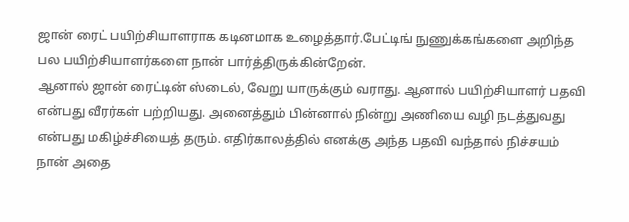ஜான் ரைட் பயிற்சியாளராக கடினமாக உழைத்தார்.பேட்டிங் நுணுக்கங்களை அறிந்த பல பயிற்சியாளர்களை நான் பார்த்திருக்கின்றேன்.
ஆனால் ஜான் ரைட்டின் ஸ்டைல், வேறு யாருக்கும் வராது. ஆனால் பயிற்சியாளர் பதவி என்பது வீரர்கள் பற்றியது. அனைத்தும் பின்னால் நின்று அணியை வழி நடத்துவது என்பது மகிழ்ச்சியைத் தரும். எதிர்காலத்தில் எனக்கு அந்த பதவி வந்தால் நிச்சயம் நான் அதை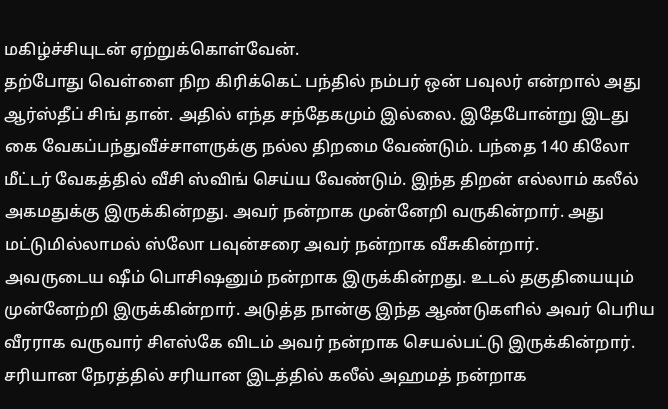மகிழ்ச்சியுடன் ஏற்றுக்கொள்வேன்.
தற்போது வெள்ளை நிற கிரிக்கெட் பந்தில் நம்பர் ஒன் பவுலர் என்றால் அது ஆர்ஸ்தீப் சிங் தான். அதில் எந்த சந்தேகமும் இல்லை. இதேபோன்று இடது கை வேகப்பந்துவீச்சாளருக்கு நல்ல திறமை வேண்டும். பந்தை 140 கிலோ மீட்டர் வேகத்தில் வீசி ஸ்விங் செய்ய வேண்டும். இந்த திறன் எல்லாம் கலீல் அகமதுக்கு இருக்கின்றது. அவர் நன்றாக முன்னேறி வருகின்றார். அது மட்டுமில்லாமல் ஸ்லோ பவுன்சரை அவர் நன்றாக வீசுகின்றார்.
அவருடைய ஷீம் பொசிஷனும் நன்றாக இருக்கின்றது. உடல் தகுதியையும் முன்னேற்றி இருக்கின்றார். அடுத்த நான்கு இந்த ஆண்டுகளில் அவர் பெரிய வீரராக வருவார் சிஎஸ்கே விடம் அவர் நன்றாக செயல்பட்டு இருக்கின்றார். சரியான நேரத்தில் சரியான இடத்தில் கலீல் அஹமத் நன்றாக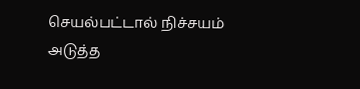செயல்பட்டால் நிச்சயம் அடுத்த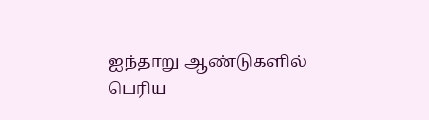ஐந்தாறு ஆண்டுகளில் பெரிய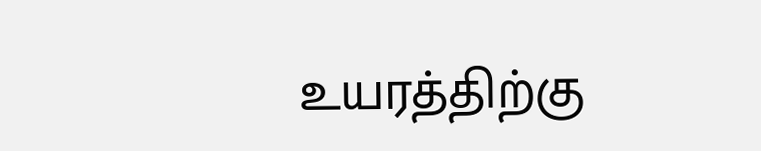உயரத்திற்கு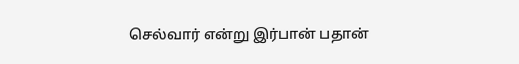செல்வார் என்று இர்பான் பதான்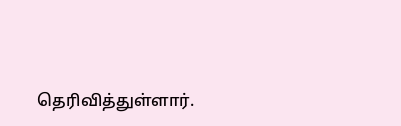தெரிவித்துள்ளார்.